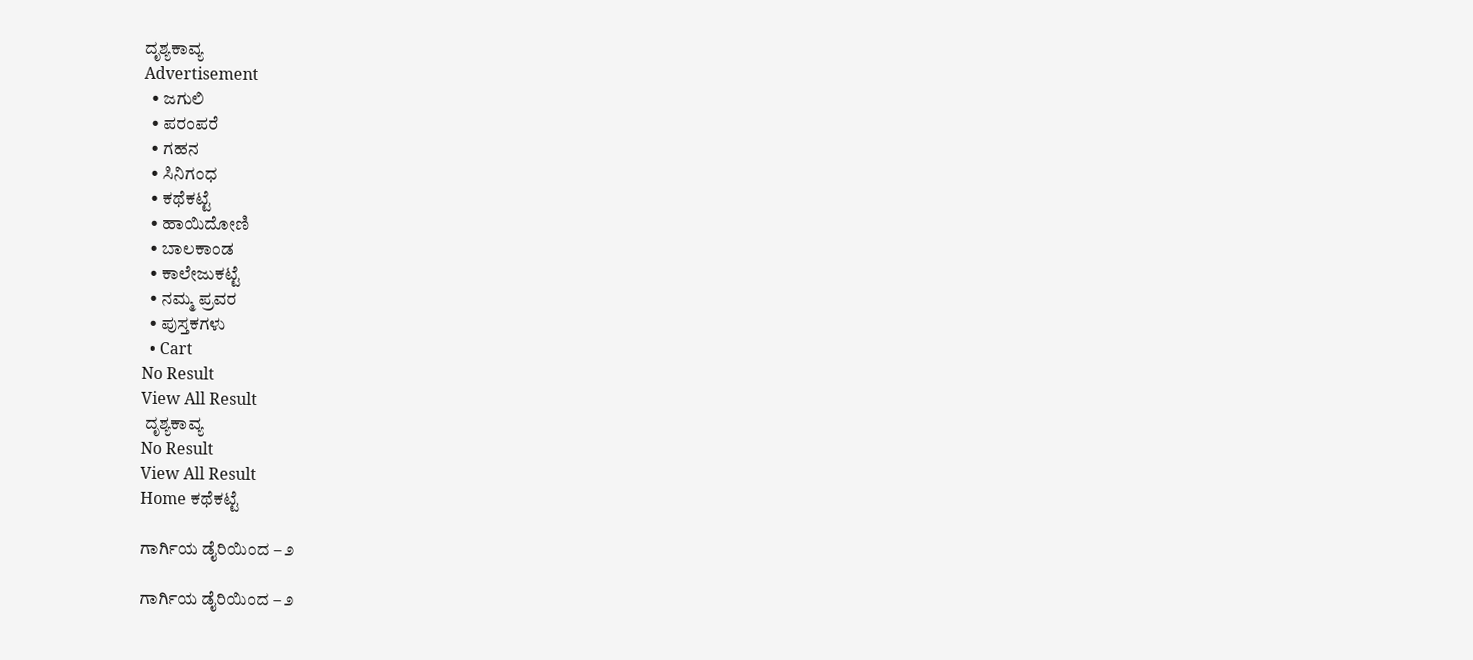ದೃಶ್ಯಕಾವ್ಯ
Advertisement
  • ಜಗುಲಿ
  • ಪರಂಪರೆ
  • ಗಹನ
  • ಸಿನಿಗಂಧ
  • ಕಥೆಕಟ್ಟೆ
  • ಹಾಯಿದೋಣಿ
  • ಬಾಲಕಾಂಡ
  • ಕಾಲೇಜುಕಟ್ಟೆ
  • ನಮ್ಮ ಪ್ರವರ
  • ಪುಸ್ತಕಗಳು
  • Cart
No Result
View All Result
 ದೃಶ್ಯಕಾವ್ಯ
No Result
View All Result
Home ಕಥೆಕಟ್ಟೆ

ಗಾರ್ಗಿಯ ಡೈರಿಯಿಂದ – ೨

ಗಾರ್ಗಿಯ ಡೈರಿಯಿಂದ – ೨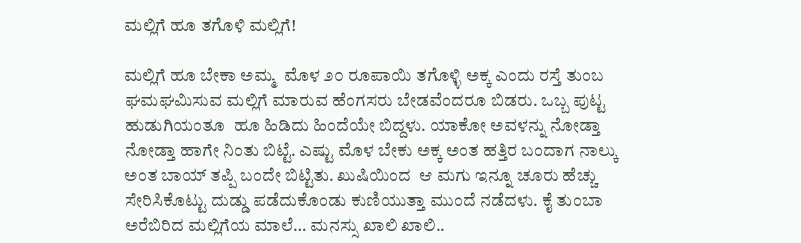ಮಲ್ಲಿಗೆ ಹೂ ತಗೊಳಿ ಮಲ್ಲಿಗೆ!

ಮಲ್ಲಿಗೆ ಹೂ ಬೇಕಾ ಅಮ್ಮ  ಮೊಳ ೨೦ ರೂಪಾಯಿ ತಗೊಳ್ಳಿ ಅಕ್ಕ ಎಂದು ರಸ್ತೆ ತುಂಬ ಘಮಘಮಿಸುವ ಮಲ್ಲಿಗೆ ಮಾರುವ ಹೆಂಗಸರು ಬೇಡವೆಂದರೂ ಬಿಡರು. ಒಬ್ಬ ಪುಟ್ಟ ಹುಡುಗಿಯಂತೂ  ಹೂ ಹಿಡಿದು ಹಿಂದೆಯೇ ಬಿದ್ದಳು. ಯಾಕೋ ಅವಳನ್ನು ನೋಡ್ತಾ ನೋಡ್ತಾ ಹಾಗೇ ನಿಂತು ಬಿಟ್ಟೆ. ಎಷ್ಟು ಮೊಳ ಬೇಕು ಅಕ್ಕ ಅಂತ ಹತ್ತಿರ ಬಂದಾಗ ನಾಲ್ಕು ಅಂತ ಬಾಯ್ ತಪ್ಪಿ ಬಂದೇ ಬಿಟ್ಟಿತು. ಖುಷಿಯಿಂದ  ಆ ಮಗು ಇನ್ನೂ ಚೂರು ಹೆಚ್ಚು ಸೇರಿಸಿಕೊಟ್ಟು ದುಡ್ಡು ಪಡೆದುಕೊಂಡು ಕುಣಿಯುತ್ತಾ ಮುಂದೆ ನಡೆದಳು. ಕೈ ತುಂಬಾ ಅರೆಬಿರಿದ ಮಲ್ಲಿಗೆಯ ಮಾಲೆ… ಮನಸ್ಸು ಖಾಲಿ ಖಾಲಿ..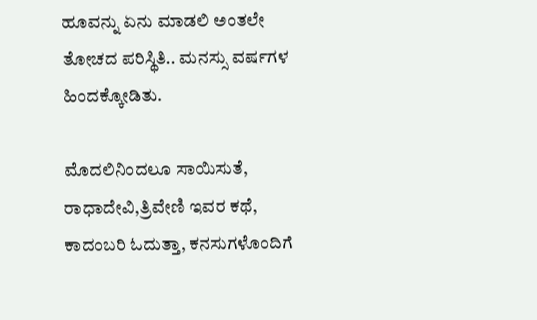ಹೂವನ್ನು ಏನು ಮಾಡಲಿ ಅಂತಲೇ ತೋಚದ ಪರಿಸ್ಥಿತಿ.. ಮನಸ್ಸು ವರ್ಷಗಳ ಹಿಂದಕ್ಕೋಡಿತು.

ಮೊದಲಿನಿಂದಲೂ ಸಾಯಿಸುತೆ, ರಾಧಾದೇವಿ,ತ್ರಿವೇಣಿ ಇವರ ಕಥೆ, ಕಾದಂಬರಿ ಓದುತ್ತಾ, ಕನಸುಗಳೊಂದಿಗೆ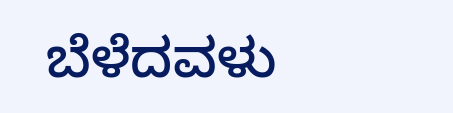ಬೆಳೆದವಳು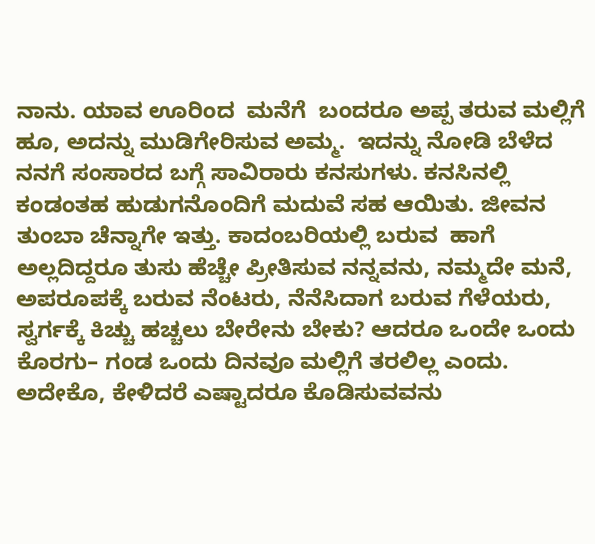ನಾನು. ಯಾವ ಊರಿಂದ  ಮನೆಗೆ  ಬಂದರೂ ಅಪ್ಪ ತರುವ ಮಲ್ಲಿಗೆ ಹೂ, ಅದನ್ನು ಮುಡಿಗೇರಿಸುವ ಅಮ್ಮ.  ಇದನ್ನು ನೋಡಿ ಬೆಳೆದ ನನಗೆ ಸಂಸಾರದ ಬಗ್ಗೆ ಸಾವಿರಾರು ಕನಸುಗಳು. ಕನಸಿನಲ್ಲಿ ಕಂಡಂತಹ ಹುಡುಗನೊಂದಿಗೆ ಮದುವೆ ಸಹ ಆಯಿತು. ಜೀವನ ತುಂಬಾ ಚೆನ್ನಾಗೇ ಇತ್ತು. ಕಾದಂಬರಿಯಲ್ಲಿ ಬರುವ  ಹಾಗೆ ಅಲ್ಲದಿದ್ದರೂ ತುಸು ಹೆಚ್ಚೇ ಪ್ರೀತಿಸುವ ನನ್ನವನು, ನಮ್ಮದೇ ಮನೆ, ಅಪರೂಪಕ್ಕೆ ಬರುವ ನೆಂಟರು, ನೆನೆಸಿದಾಗ ಬರುವ ಗೆಳೆಯರು, ಸ್ವರ್ಗಕ್ಕೆ ಕಿಚ್ಚು ಹಚ್ಚಲು ಬೇರೇನು ಬೇಕು? ಆದರೂ ಒಂದೇ ಒಂದು ಕೊರಗು– ಗಂಡ ಒಂದು ದಿನವೂ ಮಲ್ಲಿಗೆ ತರಲಿಲ್ಲ ಎಂದು. ಅದೇಕೊ, ಕೇಳಿದರೆ ಎಷ್ಟಾದರೂ ಕೊಡಿಸುವವನು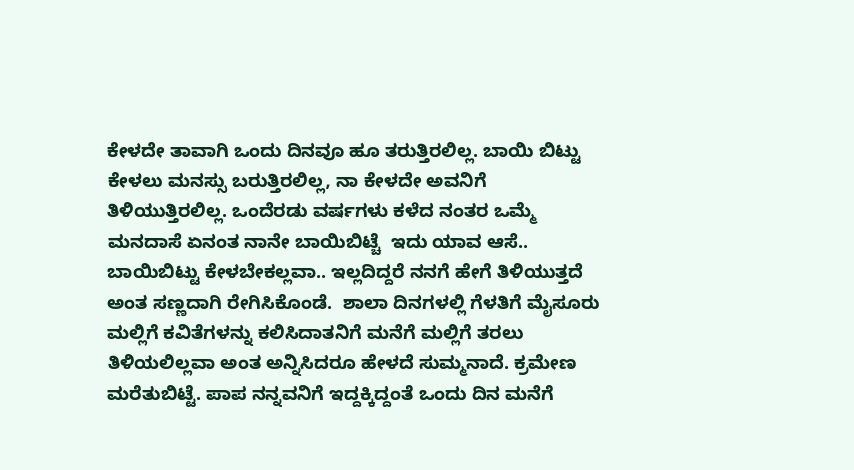ಕೇಳದೇ ತಾವಾಗಿ ಒಂದು ದಿನವೂ ಹೂ ತರುತ್ತಿರಲಿಲ್ಲ. ಬಾಯಿ ಬಿಟ್ಟು ಕೇಳಲು ಮನಸ್ಸು ಬರುತ್ತಿರಲಿಲ್ಲ, ನಾ ಕೇಳದೇ ಅವನಿಗೆ ತಿಳಿಯುತ್ತಿರಲಿಲ್ಲ. ಒಂದೆರಡು ವರ್ಷಗಳು ಕಳೆದ ನಂತರ ಒಮ್ಮೆ ಮನದಾಸೆ ಏನಂತ ನಾನೇ ಬಾಯಿಬಿಟ್ಚೆ  ಇದು ಯಾವ ಆಸೆ.. ಬಾಯಿಬಿಟ್ಟು ಕೇಳಬೇಕಲ್ಲವಾ.. ಇಲ್ಲದಿದ್ದರೆ ನನಗೆ ಹೇಗೆ ತಿಳಿಯುತ್ತದೆ ಅಂತ ಸಣ್ಣದಾಗಿ ರೇಗಿಸಿಕೊಂಡೆ.  ಶಾಲಾ ದಿನಗಳಲ್ಲಿ ಗೆಳತಿಗೆ ಮೈಸೂರು ಮಲ್ಲಿಗೆ ಕವಿತೆಗಳನ್ನು ಕಲಿಸಿದಾತನಿಗೆ ಮನೆಗೆ ಮಲ್ಲಿಗೆ ತರಲು ತಿಳಿಯಲಿಲ್ಲವಾ ಅಂತ ಅನ್ನಿಸಿದರೂ ಹೇಳದೆ ಸುಮ್ಮನಾದೆ. ಕ್ರಮೇಣ ಮರೆತುಬಿಟ್ಟೆ. ಪಾಪ ನನ್ನವನಿಗೆ ಇದ್ದಕ್ಕಿದ್ದಂತೆ ಒಂದು ದಿನ ಮನೆಗೆ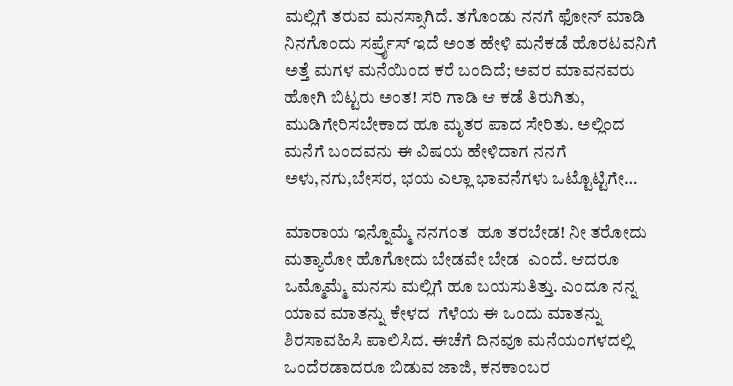ಮಲ್ಲಿಗೆ ತರುವ ಮನಸ್ಸಾಗಿದೆ. ತಗೊಂಡು ನನಗೆ ಫೋನ್ ಮಾಡಿ ನಿನಗೊಂದು ಸರ್ಪ್ರೈಸ್ ಇದೆ ಅಂತ ಹೇಳಿ ಮನೆಕಡೆ ಹೊರಟವನಿಗೆ ಅತ್ತೆ ಮಗಳ ಮನೆಯಿಂದ ಕರೆ ಬಂದಿದೆ; ಅವರ ಮಾವನವರು ಹೋಗಿ ಬಿಟ್ಟರು ಅಂತ! ಸರಿ ಗಾಡಿ ಆ ಕಡೆ ತಿರುಗಿತು, ಮುಡಿಗೇರಿಸಬೇಕಾದ ಹೂ ಮೃತರ ಪಾದ ಸೇರಿತು. ಅಲ್ಲಿಂದ ಮನೆಗೆ ಬಂದವನು ಈ ವಿಷಯ ಹೇಳಿದಾಗ ನನಗೆ ಅಳು,ನಗು,ಬೇಸರ, ಭಯ ಎಲ್ಲಾ ಭಾವನೆಗಳು ಒಟ್ಟೊಟ್ಟಿಗೇ…

ಮಾರಾಯ ಇನ್ನೊಮ್ಮೆ ನನಗಂತ  ಹೂ ತರಬೇಡ! ನೀ ತರೋದು  ಮತ್ಯಾರೋ ಹೊಗೋದು ಬೇಡವೇ ಬೇಡ  ಎಂದೆ. ಆದರೂ ಒಮ್ಮೊಮ್ಮೆ ಮನಸು ಮಲ್ಲಿಗೆ ಹೂ ಬಯಸುತಿತ್ತು. ಎಂದೂ ನನ್ನ ಯಾವ ಮಾತನ್ನು ಕೇಳದ  ಗೆಳೆಯ ಈ ಒಂದು ಮಾತನ್ನು  ಶಿರಸಾವಹಿಸಿ ಪಾಲಿಸಿದ. ಈಚೆಗೆ ದಿನವೂ ಮನೆಯಂಗಳದಲ್ಲಿ ಒಂದೆರಡಾದರೂ ಬಿಡುವ ಜಾಜಿ, ಕನಕಾಂಬರ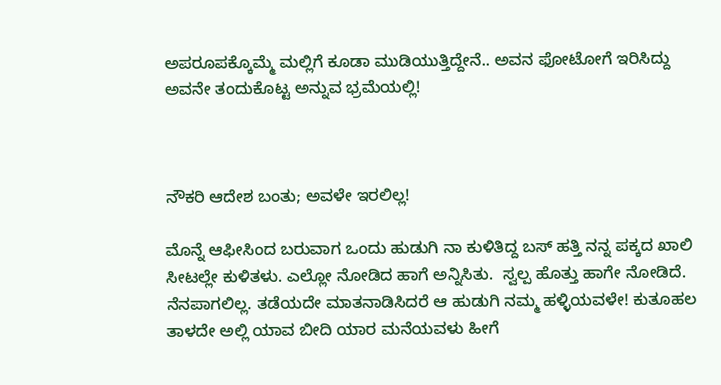ಅಪರೂಪಕ್ಕೊಮ್ಮೆ ಮಲ್ಲಿಗೆ ಕೂಡಾ ಮುಡಿಯುತ್ತಿದ್ದೇನೆ.. ಅವನ ಫೋಟೋಗೆ ಇರಿಸಿದ್ದು ಅವನೇ ತಂದುಕೊಟ್ಟ ಅನ್ನುವ ಭ್ರಮೆಯಲ್ಲಿ!



ನೌಕರಿ ಆದೇಶ ಬಂತು; ಅವಳೇ ಇರಲಿಲ್ಲ!

ಮೊನ್ನೆ ಆಫೀಸಿಂದ ಬರುವಾಗ ಒಂದು ಹುಡುಗಿ ನಾ ಕುಳಿತಿದ್ದ ಬಸ್ ಹತ್ತಿ ನನ್ನ ಪಕ್ಕದ ಖಾಲಿ ಸೀಟಲ್ಲೇ ಕುಳಿತಳು. ಎಲ್ಲೋ ನೋಡಿದ ಹಾಗೆ ಅನ್ನಿಸಿತು.  ಸ್ವಲ್ಪ ಹೊತ್ತು ಹಾಗೇ ನೋಡಿದೆ.  ನೆನಪಾಗಲಿಲ್ಲ. ತಡೆಯದೇ ಮಾತನಾಡಿಸಿದರೆ ಆ ಹುಡುಗಿ ನಮ್ಮ ಹಳ್ಳಿಯವಳೇ! ಕುತೂಹಲ ತಾಳದೇ ಅಲ್ಲಿ ಯಾವ ಬೀದಿ ಯಾರ ಮನೆಯವಳು ಹೀಗೆ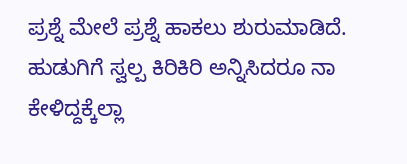ಪ್ರಶ್ನೆ ಮೇಲೆ ಪ್ರಶ್ನೆ ಹಾಕಲು ಶುರುಮಾಡಿದೆ.  ಹುಡುಗಿಗೆ ಸ್ವಲ್ಪ ಕಿರಿಕಿರಿ ಅನ್ನಿಸಿದರೂ ನಾ ಕೇಳಿದ್ದಕ್ಕೆಲ್ಲಾ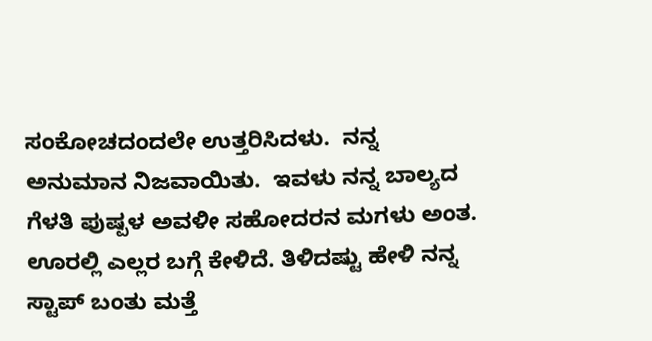ಸಂಕೋಚದಂದಲೇ ಉತ್ತರಿಸಿದಳು.  ನನ್ನ ಅನುಮಾನ ನಿಜವಾಯಿತು.  ಇವಳು ನನ್ನ ಬಾಲ್ಯದ ಗೆಳತಿ ಪುಷ್ಪಳ ಅವಳೀ ಸಹೋದರನ ಮಗಳು ಅಂತ. ಊರಲ್ಲಿ ಎಲ್ಲರ ಬಗ್ಗೆ ಕೇಳಿದೆ. ತಿಳಿದಷ್ಟು ಹೇಳಿ ನನ್ನ ಸ್ಟಾಪ್ ಬಂತು ಮತ್ತೆ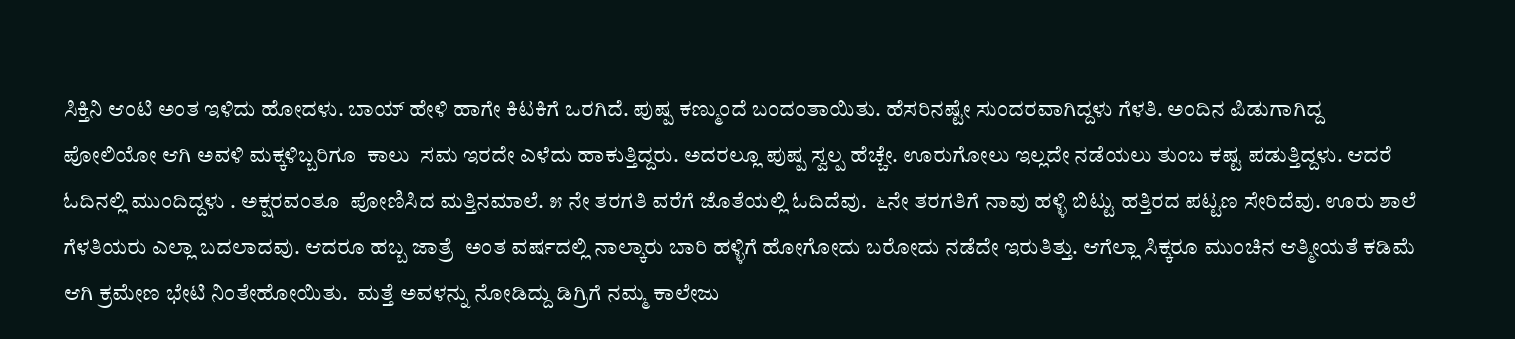ಸಿಕ್ತಿನಿ ಆಂಟಿ ಅಂತ ಇಳಿದು ಹೋದಳು. ಬಾಯ್ ಹೇಳಿ ಹಾಗೇ ಕಿಟಕಿಗೆ ಒರಗಿದೆ. ಪುಷ್ಪ ಕಣ್ಮುಂದೆ ಬಂದಂತಾಯಿತು. ಹೆಸರಿನಷ್ಟೇ ಸುಂದರವಾಗಿದ್ದಳು ಗೆಳತಿ. ಅಂದಿನ ಪಿಡುಗಾಗಿದ್ದ ಪೋಲಿಯೋ ಆಗಿ ಅವಳಿ ಮಕ್ಕಳಿಬ್ಬರಿಗೂ  ಕಾಲು  ಸಮ ಇರದೇ ಎಳೆದು ಹಾಕುತ್ತಿದ್ದರು. ಅದರಲ್ಲೂ ಪುಷ್ಪ ಸ್ವಲ್ಪ ಹೆಚ್ಚೇ. ಊರುಗೋಲು ಇಲ್ಲದೇ ನಡೆಯಲು ತುಂಬ ಕಷ್ಟ ಪಡುತ್ತಿದ್ದಳು. ಆದರೆ ಓದಿನಲ್ಲಿ ಮುಂದಿದ್ದಳು . ಅಕ್ಷರವಂತೂ  ಪೋಣಿಸಿದ ಮತ್ತಿನಮಾಲೆ. ೫ ನೇ ತರಗತಿ ವರೆಗೆ ಜೊತೆಯಲ್ಲಿ ಓದಿದೆವು.  ೬ನೇ ತರಗತಿಗೆ ನಾವು ಹಳ್ಳಿ ಬಿಟ್ಟು ಹತ್ತಿರದ ಪಟ್ಟಣ ಸೇರಿದೆವು. ಊರು ಶಾಲೆ ಗೆಳತಿಯರು ಎಲ್ಲಾ ಬದಲಾದವು. ಆದರೂ ಹಬ್ಬ ಜಾತ್ರೆ  ಅಂತ ವರ್ಷದಲ್ಲಿ ನಾಲ್ಕಾರು ಬಾರಿ ಹಳ್ಳಿಗೆ ಹೋಗೋದು ಬರೋದು ನಡೆದೇ ಇರುತಿತ್ತು. ಆಗೆಲ್ಲಾ ಸಿಕ್ಕರೂ ಮುಂಚಿನ ಆತ್ಮೀಯತೆ ಕಡಿಮೆ ಆಗಿ ಕ್ರಮೇಣ ಭೇಟಿ ನಿಂತೇಹೋಯಿತು.  ಮತ್ತೆ ಅವಳನ್ನು ನೋಡಿದ್ದು ಡಿಗ್ರಿಗೆ ನಮ್ಮ ಕಾಲೇಜು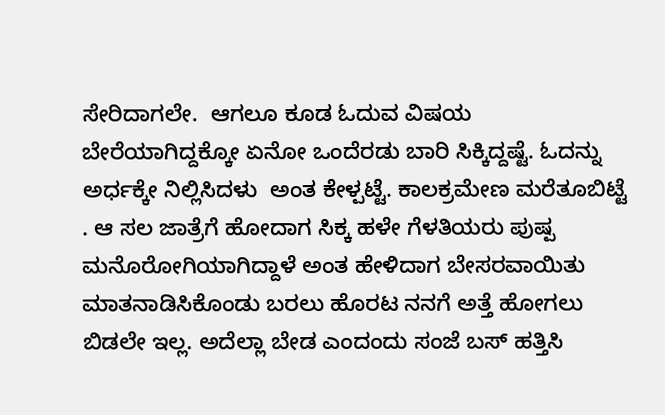ಸೇರಿದಾಗಲೇ.  ಆಗಲೂ ಕೂಡ ಓದುವ ವಿಷಯ ಬೇರೆಯಾಗಿದ್ದಕ್ಕೋ ಏನೋ ಒಂದೆರಡು ಬಾರಿ ಸಿಕ್ಕಿದ್ದಷ್ಟೆ. ಓದನ್ನು ಅರ್ಧಕ್ಕೇ ನಿಲ್ಲಿಸಿದಳು  ಅಂತ ಕೇಳ್ಪಟ್ಟೆ. ಕಾಲಕ್ರಮೇಣ ಮರೆತೂಬಿಟ್ಟೆ . ಆ ಸಲ ಜಾತ್ರೆಗೆ ಹೋದಾಗ ಸಿಕ್ಕ ಹಳೇ ಗೆಳತಿಯರು ಪುಷ್ಪ ಮನೊರೋಗಿಯಾಗಿದ್ದಾಳೆ ಅಂತ ಹೇಳಿದಾಗ ಬೇಸರವಾಯಿತು   ಮಾತನಾಡಿಸಿಕೊಂಡು ಬರಲು ಹೊರಟ ನನಗೆ ಅತ್ತೆ ಹೋಗಲು ಬಿಡಲೇ ಇಲ್ಲ. ಅದೆಲ್ಲಾ ಬೇಡ ಎಂದಂದು ಸಂಜೆ ಬಸ್ ಹತ್ತಿಸಿ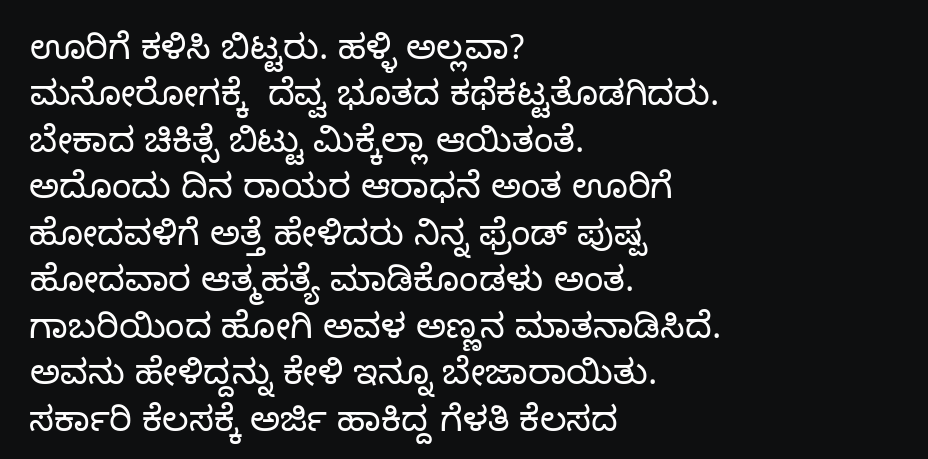ಊರಿಗೆ ಕಳಿಸಿ ಬಿಟ್ಟರು. ಹಳ್ಳಿ ಅಲ್ಲವಾ? ಮನೋರೋಗಕ್ಕೆ  ದೆವ್ವ ಭೂತದ ಕಥೆಕಟ್ಟತೊಡಗಿದರು. ಬೇಕಾದ ಚಿಕಿತ್ಸೆ ಬಿಟ್ಟು ಮಿಕ್ಕೆಲ್ಲಾ ಆಯಿತಂತೆ.  ಅದೊಂದು ದಿನ ರಾಯರ ಆರಾಧನೆ ಅಂತ ಊರಿಗೆ ಹೋದವಳಿಗೆ ಅತ್ತೆ ಹೇಳಿದರು ನಿನ್ನ ಫ್ರೆಂಡ್ ಪುಷ್ಪ ಹೋದವಾರ ಆತ್ಮಹತ್ಯೆ ಮಾಡಿಕೊಂಡಳು ಅಂತ. ಗಾಬರಿಯಿಂದ ಹೋಗಿ ಅವಳ ಅಣ್ಣನ ಮಾತನಾಡಿಸಿದೆ.  ಅವನು ಹೇಳಿದ್ದನ್ನು ಕೇಳಿ ಇನ್ನೂ ಬೇಜಾರಾಯಿತು. ಸರ್ಕಾರಿ ಕೆಲಸಕ್ಕೆ ಅರ್ಜಿ ಹಾಕಿದ್ದ ಗೆಳತಿ ಕೆಲಸದ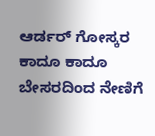ಆರ್ಡರ್ ಗೋಸ್ಕರ ಕಾದೂ ಕಾದೂ ಬೇಸರದಿಂದ ನೇಣಿಗೆ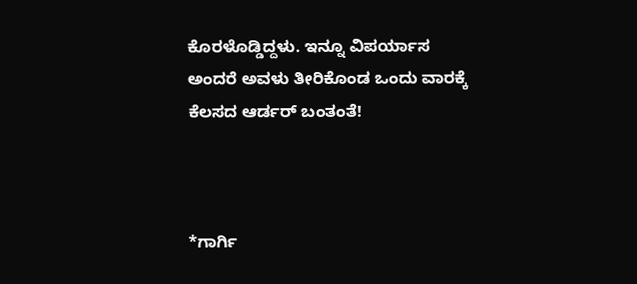ಕೊರಳೊಡ್ಡಿದ್ದಳು. ಇನ್ನೂ ವಿಪರ್ಯಾಸ ಅಂದರೆ ಅವಳು ತೀರಿಕೊಂಡ ಒಂದು ವಾರಕ್ಕೆ ಕೆಲಸದ ಆರ್ಡರ್ ಬಂತಂತೆ!



*ಗಾರ್ಗಿ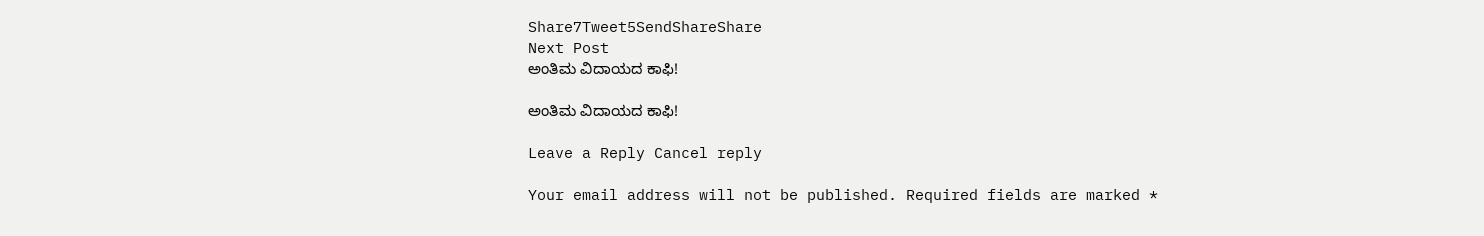Share7Tweet5SendShareShare
Next Post
ಅಂತಿಮ ವಿದಾಯದ ಕಾಫಿ!

ಅಂತಿಮ ವಿದಾಯದ ಕಾಫಿ!

Leave a Reply Cancel reply

Your email address will not be published. Required fields are marked *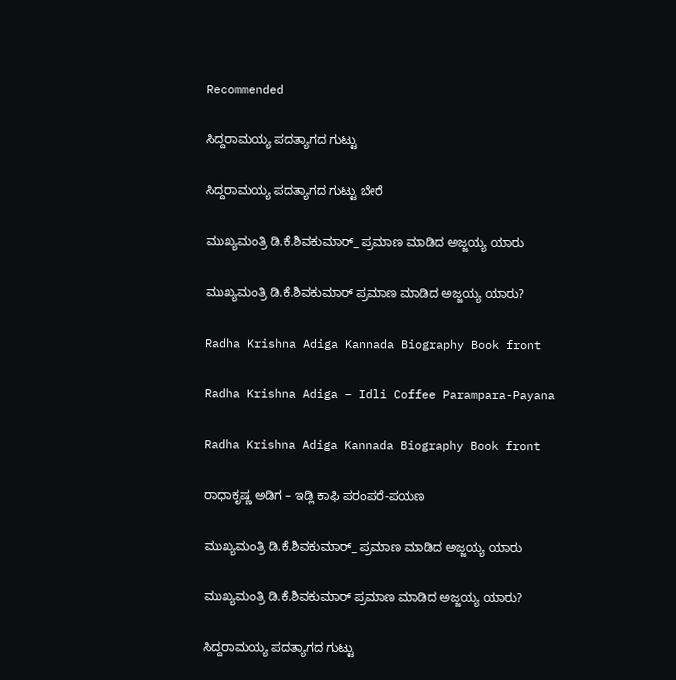Recommended

ಸಿದ್ದರಾಮಯ್ಯ ಪದತ್ಯಾಗದ ಗುಟ್ಟು

ಸಿದ್ದರಾಮಯ್ಯ ಪದತ್ಯಾಗದ ಗುಟ್ಟು ಬೇರೆ

ಮುಖ್ಯಮಂತ್ರಿ ಡಿ.ಕೆ.ಶಿವಕುಮಾರ್_ ಪ್ರಮಾಣ ಮಾಡಿದ ಅಜ್ಜಯ್ಯ ಯಾರು

ಮುಖ್ಯಮಂತ್ರಿ ಡಿ.ಕೆ.ಶಿವಕುಮಾರ್‌ ಪ್ರಮಾಣ ಮಾಡಿದ ಅಜ್ಜಯ್ಯ ಯಾರು?

Radha Krishna Adiga Kannada Biography Book front

Radha Krishna Adiga – Idli Coffee Parampara-Payana

Radha Krishna Adiga Kannada Biography Book front

ರಾಧಾಕೃಷ್ಣ ಅಡಿಗ – ಇಡ್ಲಿ ಕಾಫಿ ಪರಂಪರೆ-ಪಯಣ

ಮುಖ್ಯಮಂತ್ರಿ ಡಿ.ಕೆ.ಶಿವಕುಮಾರ್_ ಪ್ರಮಾಣ ಮಾಡಿದ ಅಜ್ಜಯ್ಯ ಯಾರು

ಮುಖ್ಯಮಂತ್ರಿ ಡಿ.ಕೆ.ಶಿವಕುಮಾರ್‌ ಪ್ರಮಾಣ ಮಾಡಿದ ಅಜ್ಜಯ್ಯ ಯಾರು?

ಸಿದ್ದರಾಮಯ್ಯ ಪದತ್ಯಾಗದ ಗುಟ್ಟು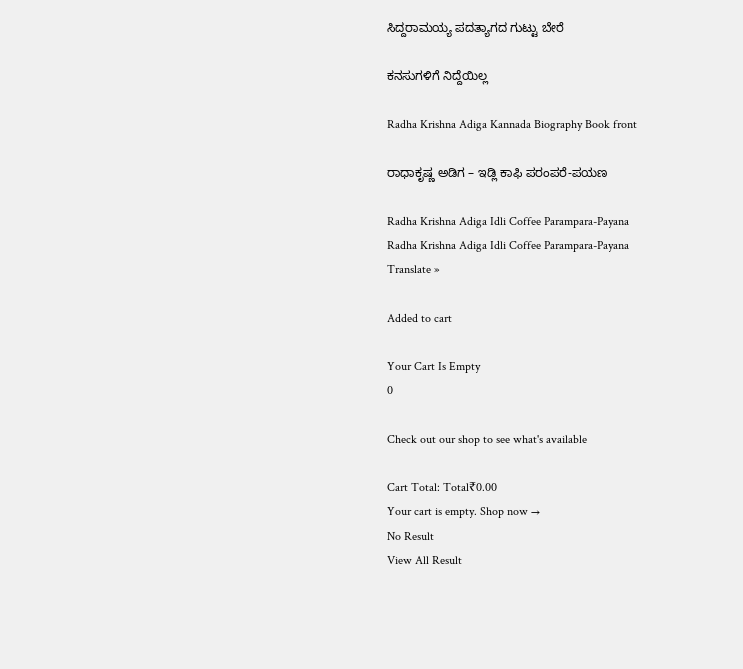ಸಿದ್ದರಾಮಯ್ಯ ಪದತ್ಯಾಗದ ಗುಟ್ಟು ಬೇರೆ

ಕನಸುಗಳಿಗೆ ನಿದ್ದೆಯಿಲ್ಲ

Radha Krishna Adiga Kannada Biography Book front

ರಾಧಾಕೃಷ್ಣ ಅಡಿಗ – ಇಡ್ಲಿ ಕಾಫಿ ಪರಂಪರೆ-ಪಯಣ

Radha Krishna Adiga Idli Coffee Parampara-Payana
Radha Krishna Adiga Idli Coffee Parampara-Payana
Translate »

Added to cart

Your Cart Is Empty
0

Check out our shop to see what's available

Cart Total: Total₹0.00
Your cart is empty. Shop now →
No Result
View All Result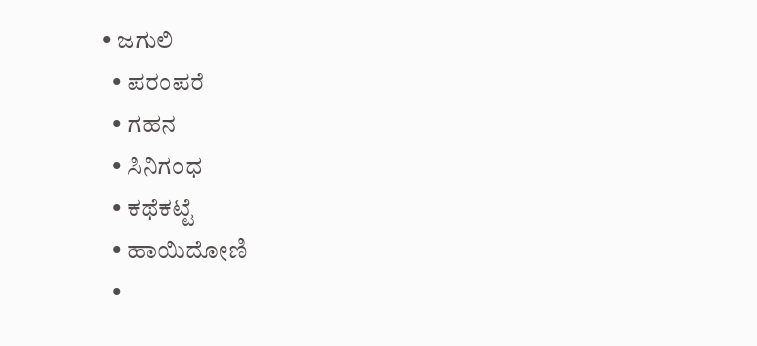• ಜಗುಲಿ
  • ಪರಂಪರೆ
  • ಗಹನ
  • ಸಿನಿಗಂಧ
  • ಕಥೆಕಟ್ಟೆ
  • ಹಾಯಿದೋಣಿ
  •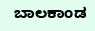ಬಾಲಕಾಂಡ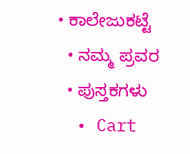• ಕಾಲೇಜುಕಟ್ಟೆ
  • ನಮ್ಮ ಪ್ರವರ
  • ಪುಸ್ತಕಗಳು
  • Cart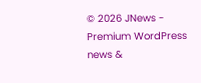© 2026 JNews - Premium WordPress news &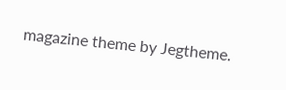magazine theme by Jegtheme.